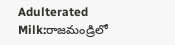Adulterated Milk:రాజమండ్రిలో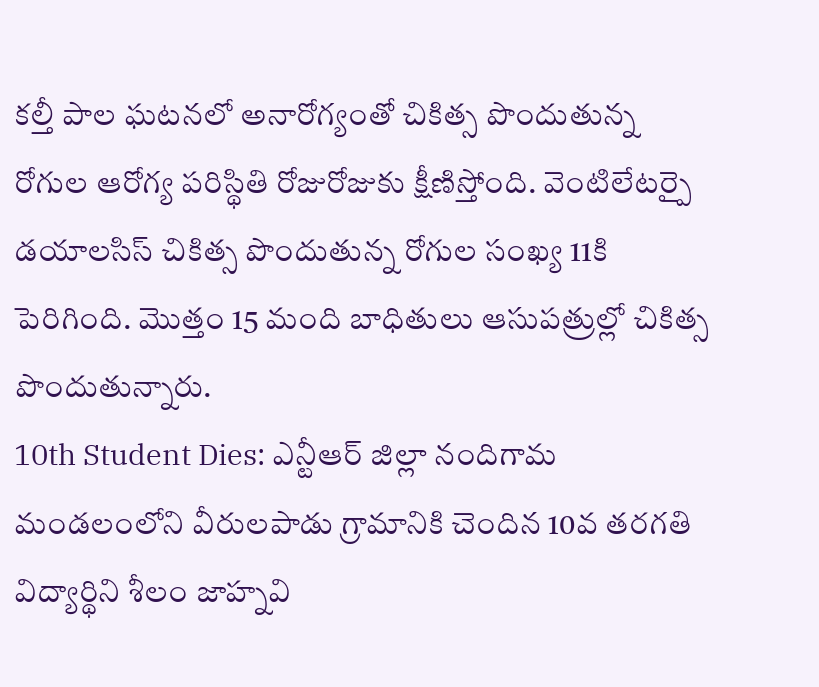కల్తీ పాల ఘటనలో అనారోగ్యంతో చికిత్స పొందుతున్న రోగుల ఆరోగ్య పరిస్థితి రోజురోజుకు క్షీణిస్తోంది. వెంటిలేటర్పై డయాలసిస్ చికిత్స పొందుతున్న రోగుల సంఖ్య 11కి పెరిగింది. మొత్తం 15 మంది బాధితులు ఆసుపత్రుల్లో చికిత్స పొందుతున్నారు.
10th Student Dies: ఎన్టీఆర్ జిల్లా నందిగామ మండలంలోని వీరులపాడు గ్రామానికి చెందిన 10వ తరగతి విద్యార్థిని శీలం జాహ్నవి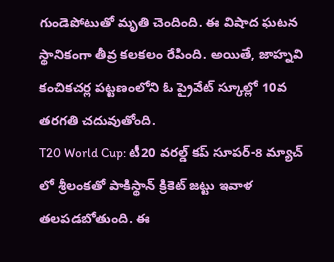గుండెపోటుతో మృతి చెందింది. ఈ విషాద ఘటన స్థానికంగా తీవ్ర కలకలం రేపింది. అయితే, జాహ్నవి కంచికచర్ల పట్టణంలోని ఓ ప్రైవేట్ స్కూల్లో 10వ తరగతి చదువుతోంది.
T20 World Cup: టీ20 వరల్డ్ కప్ సూపర్-8 మ్యాచ్ లో శ్రీలంకతో పాకిస్థాన్ క్రికెట్ జట్టు ఇవాళ తలపడబోతుంది. ఈ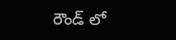రౌండ్ లో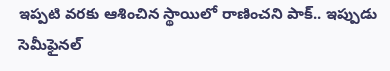ఇప్పటి వరకు ఆశించిన స్థాయిలో రాణించని పాక్.. ఇప్పుడు సెమీఫైనల్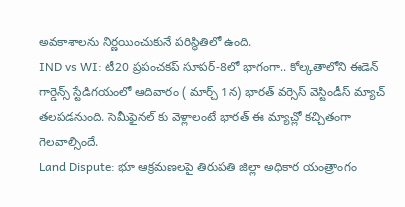అవకాశాలను నిర్ణయించుకునే పరిస్థితిలో ఉంది.
IND vs WI: టీ20 ప్రపంచకప్ సూపర్-8లో భాగంగా.. కోల్కతాలోని ఈడెన్ గార్డెన్స్ స్టేడిగయంలో ఆదివారం ( మార్చ్ 1న) భారత్ వర్సెస్ వెస్టిండీస్ మ్యాచ్ తలపడనుంది. సెమీఫైనల్ కు వెళ్లాలంటే భారత్ ఈ మ్యాచ్లో కచ్చితంగా గెలవాల్సిందే.
Land Dispute: భూ ఆక్రమణలపై తిరుపతి జిల్లా అధికార యంత్రాంగం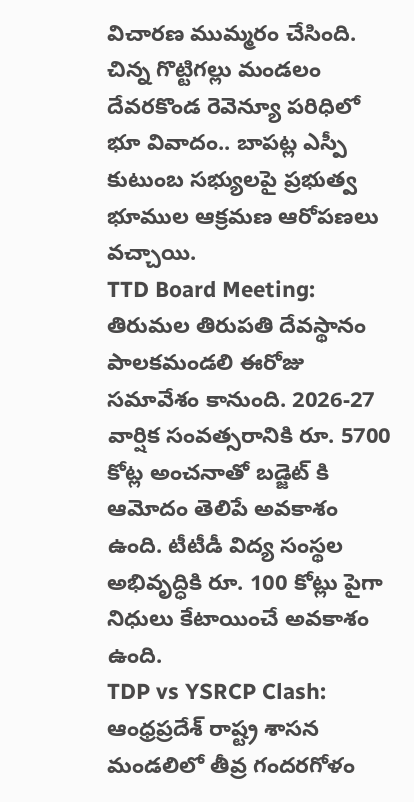విచారణ ముమ్మరం చేసింది. చిన్న గొట్టిగల్లు మండలం దేవరకొండ రెవెన్యూ పరిధిలో భూ వివాదం.. బాపట్ల ఎస్పీ కుటుంబ సభ్యులపై ప్రభుత్వ భూముల ఆక్రమణ ఆరోపణలు వచ్చాయి.
TTD Board Meeting: తిరుమల తిరుపతి దేవస్థానం పాలకమండలి ఈరోజు సమావేశం కానుంది. 2026-27 వార్షిక సంవత్సరానికి రూ. 5700 కోట్ల అంచనాతో బడ్జెట్ కి ఆమోదం తెలిపే అవకాశం ఉంది. టీటీడీ విద్య సంస్థల అభివృద్ధికి రూ. 100 కోట్లు పైగా నిధులు కేటాయించే అవకాశం ఉంది.
TDP vs YSRCP Clash: ఆంధ్రప్రదేశ్ రాష్ట్ర శాసన మండలిలో తీవ్ర గందరగోళం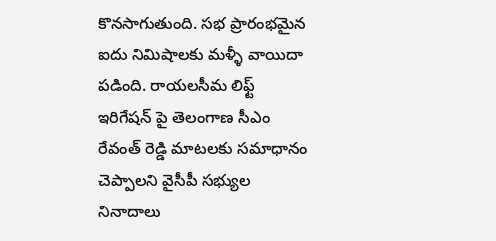కొనసాగుతుంది. సభ ప్రారంభమైన ఐదు నిమిషాలకు మళ్ళీ వాయిదా పడింది. రాయలసీమ లిఫ్ట్ ఇరిగేషన్ పై తెలంగాణ సీఎం రేవంత్ రెడ్డి మాటలకు సమాధానం చెప్పాలని వైసీపీ సభ్యుల నినాదాలు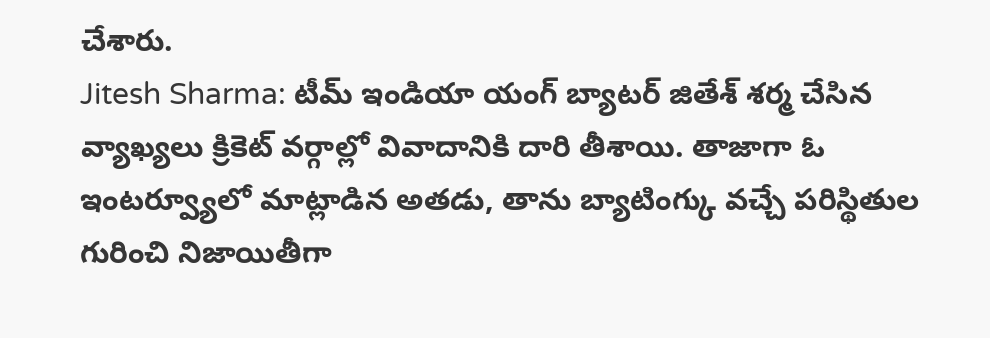చేశారు.
Jitesh Sharma: టీమ్ ఇండియా యంగ్ బ్యాటర్ జితేశ్ శర్మ చేసిన వ్యాఖ్యలు క్రికెట్ వర్గాల్లో వివాదానికి దారి తీశాయి. తాజాగా ఓ ఇంటర్వ్యూలో మాట్లాడిన అతడు, తాను బ్యాటింగ్కు వచ్చే పరిస్థితుల గురించి నిజాయితీగా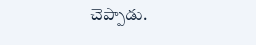చెప్పాడు.